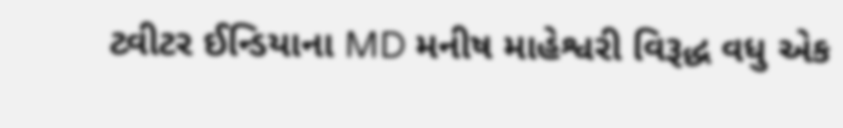ટ્વીટર ઈન્ડિયાના MD મનીષ માહેશ્વરી વિરૂદ્ધ વધુ એક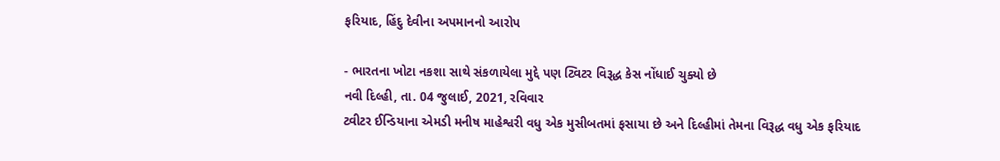ફરિયાદ, હિંદુ દેવીના અપમાનનો આરોપ

- ભારતના ખોટા નકશા સાથે સંકળાયેલા મુદ્દે પણ ટ્વિટર વિરૂદ્ધ કેસ નોંધાઈ ચુક્યો છે
નવી દિલ્હી, તા. 04 જુલાઈ, 2021, રવિવાર
ટ્વીટર ઈન્ડિયાના એમડી મનીષ માહેશ્વરી વધુ એક મુસીબતમાં ફસાયા છે અને દિલ્હીમાં તેમના વિરૂદ્ધ વધુ એક ફરિયાદ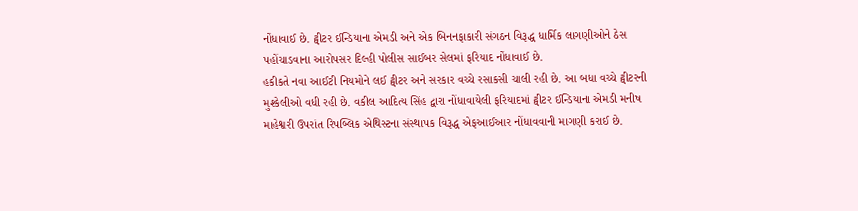નોંધાવાઈ છે. ટ્વીટર ઈન્ડિયાના એમડી અને એક બિનનફાકારી સંગઠન વિરૂદ્ધ ધાર્મિક લાગણીઓને ઠેસ પહોંચાડવાના આરોપસર દિલ્હી પોલીસ સાઈબર સેલમાં ફરિયાદ નોંધાવાઈ છે.
હકીકતે નવા આઈટી નિયમોને લઈ ટ્વીટર અને સરકાર વચ્ચે રસાકસી ચાલી રહી છે. આ બધા વચ્ચે ટ્વીટરની મુશ્કેલીઓ વધી રહી છે. વકીલ આદિત્ય સિંહ દ્વારા નોંધાવાયેલી ફરિયાદમાં ટ્વીટર ઈન્ડિયાના એમડી મનીષ માહેશ્વરી ઉપરાંત રિપબ્લિક એથિસ્ટના સંસ્થાપક વિરૂદ્ધ એફઆઈઆર નોંધાવવાની માગણી કરાઈ છે.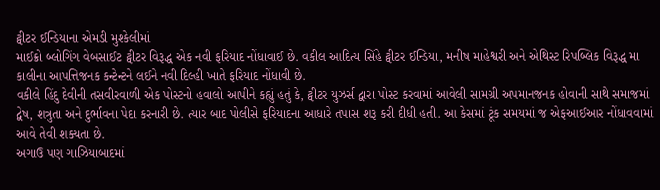ટ્વીટર ઈન્ડિયાના એમડી મુશ્કેલીમાં
માઈક્રો બ્લોગિંગ વેબસાઈટ ટ્વીટર વિરૂદ્ધ એક નવી ફરિયાદ નોંધાવાઈ છે. વકીલ આદિત્ય સિંહે ટ્વીટર ઈન્ડિયા, મનીષ માહેશ્વરી અને એથિસ્ટ રિપબ્લિક વિરૂદ્ધ મા કાલીના આપત્તિજનક કન્ટેન્ટને લઈને નવી દિલ્હી ખાતે ફરિયાદ નોંધાવી છે.
વકીલે હિંદુ દેવીની તસવીરવાળી એક પોસ્ટનો હવાલો આપીને કહ્યું હતું કે, ટ્વીટર યુઝર્સ દ્વારા પોસ્ટ કરવામાં આવેલી સામગ્રી અપમાનજનક હોવાની સાથે સમાજમાં દ્વેષ, શત્રુતા અને દુર્ભાવના પેદા કરનારી છે. ત્યાર બાદ પોલીસે ફરિયાદના આધારે તપાસ શરૂ કરી દીધી હતી. આ કેસમાં ટૂંક સમયમાં જ એફઆઈઆર નોંધાવવામાં આવે તેવી શક્યતા છે.
અગાઉ પણ ગાઝિયાબાદમાં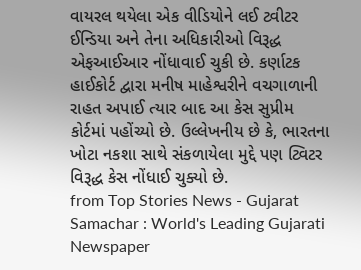વાયરલ થયેલા એક વીડિયોને લઈ ટ્વીટર ઈન્ડિયા અને તેના અધિકારીઓ વિરૂદ્ધ એફઆઈઆર નોંધાવાઈ ચુકી છે. કર્ણાટક હાઈકોર્ટ દ્વારા મનીષ માહેશ્વરીને વચગાળાની રાહત અપાઈ ત્યાર બાદ આ કેસ સુપ્રીમ કોર્ટમાં પહોંચ્યો છે. ઉલ્લેખનીય છે કે, ભારતના ખોટા નકશા સાથે સંકળાયેલા મુદ્દે પણ ટ્વિટર વિરૂદ્ધ કેસ નોંધાઈ ચુક્યો છે.
from Top Stories News - Gujarat Samachar : World's Leading Gujarati Newspaper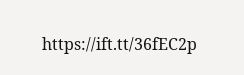https://ift.tt/36fEC2p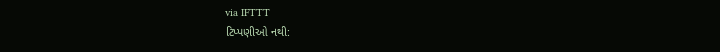via IFTTT
ટિપ્પણીઓ નથી: